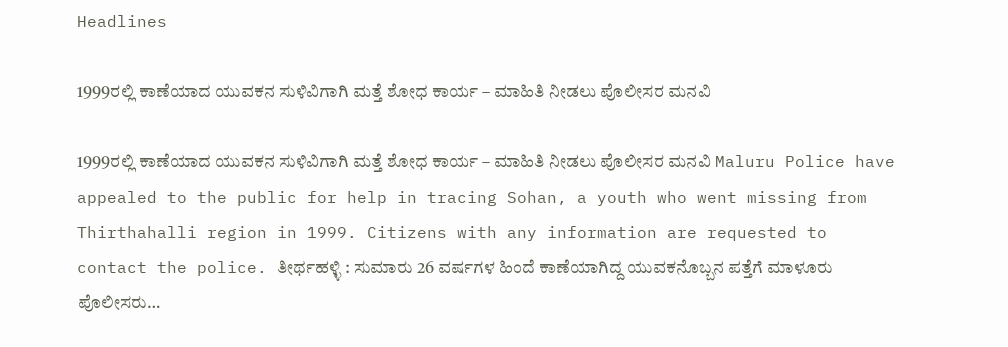Headlines

1999ರಲ್ಲಿ ಕಾಣೆಯಾದ ಯುವಕನ ಸುಳಿವಿಗಾಗಿ ಮತ್ತೆ ಶೋಧ ಕಾರ್ಯ – ಮಾಹಿತಿ ನೀಡಲು ಪೊಲೀಸರ ಮನವಿ

1999ರಲ್ಲಿ ಕಾಣೆಯಾದ ಯುವಕನ ಸುಳಿವಿಗಾಗಿ ಮತ್ತೆ ಶೋಧ ಕಾರ್ಯ – ಮಾಹಿತಿ ನೀಡಲು ಪೊಲೀಸರ ಮನವಿ Maluru Police have appealed to the public for help in tracing Sohan, a youth who went missing from Thirthahalli region in 1999. Citizens with any information are requested to contact the police. ತೀರ್ಥಹಳ್ಳಿ : ಸುಮಾರು 26 ವರ್ಷಗಳ ಹಿಂದೆ ಕಾಣೆಯಾಗಿದ್ದ ಯುವಕನೊಬ್ಬನ ಪತ್ತೆಗೆ ಮಾಳೂರು ಪೊಲೀಸರು…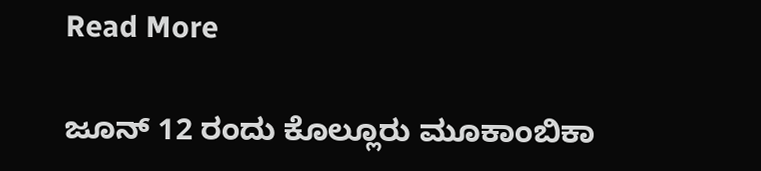Read More

ಜೂನ್ 12 ರಂದು ಕೊಲ್ಲೂರು ಮೂಕಾಂಬಿಕಾ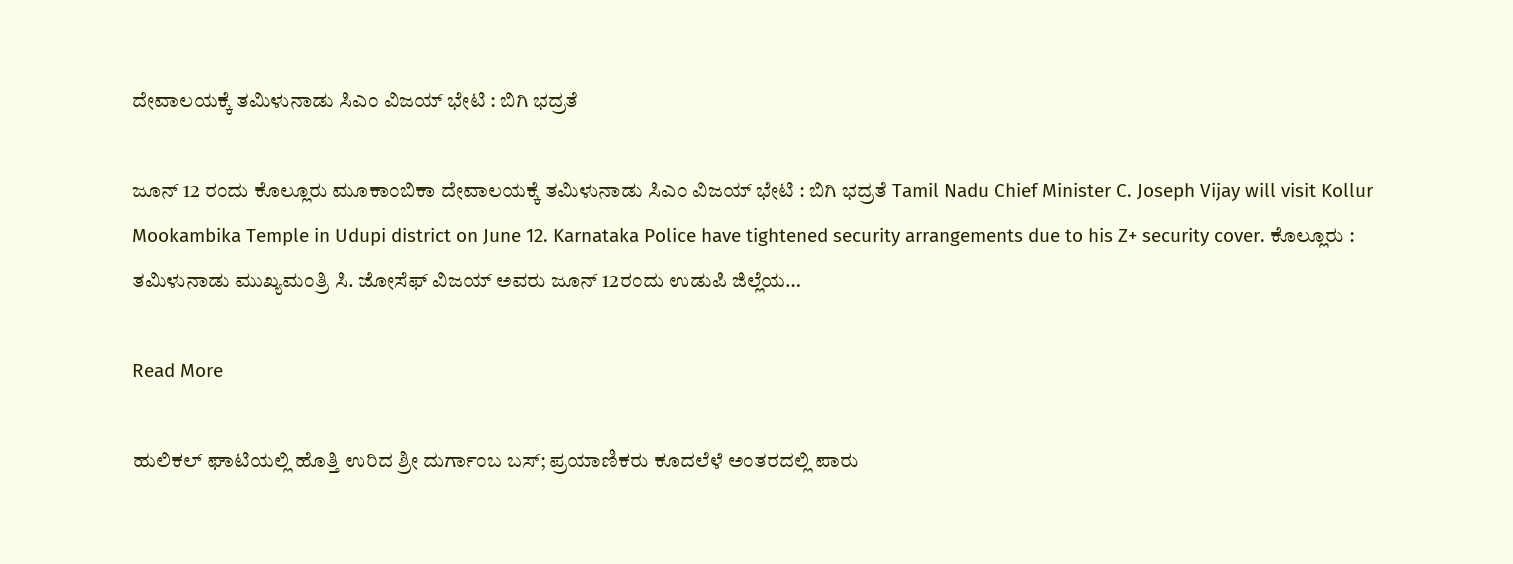ದೇವಾಲಯಕ್ಕೆ ತಮಿಳುನಾಡು ಸಿಎಂ ವಿಜಯ್ ಭೇಟಿ : ಬಿಗಿ ಭದ್ರತೆ

ಜೂನ್ 12 ರಂದು ಕೊಲ್ಲೂರು ಮೂಕಾಂಬಿಕಾ ದೇವಾಲಯಕ್ಕೆ ತಮಿಳುನಾಡು ಸಿಎಂ ವಿಜಯ್ ಭೇಟಿ : ಬಿಗಿ ಭದ್ರತೆ Tamil Nadu Chief Minister C. Joseph Vijay will visit Kollur Mookambika Temple in Udupi district on June 12. Karnataka Police have tightened security arrangements due to his Z+ security cover. ಕೊಲ್ಲೂರು : ತಮಿಳುನಾಡು ಮುಖ್ಯಮಂತ್ರಿ ಸಿ. ಜೋಸೆಫ್ ವಿಜಯ್ ಅವರು ಜೂನ್ 12ರಂದು ಉಡುಪಿ ಜಿಲ್ಲೆಯ…

Read More

ಹುಲಿಕಲ್ ಘಾಟಿಯಲ್ಲಿ ಹೊತ್ತಿ ಉರಿದ ಶ್ರೀ ದುರ್ಗಾಂಬ ಬಸ್; ಪ್ರಯಾಣಿಕರು ಕೂದಲೆಳೆ ಅಂತರದಲ್ಲಿ ಪಾರು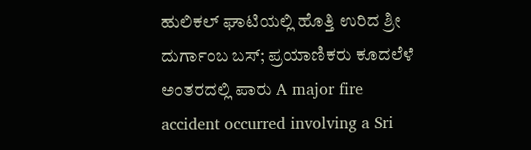ಹುಲಿಕಲ್ ಘಾಟಿಯಲ್ಲಿ ಹೊತ್ತಿ ಉರಿದ ಶ್ರೀ ದುರ್ಗಾಂಬ ಬಸ್; ಪ್ರಯಾಣಿಕರು ಕೂದಲೆಳೆ ಅಂತರದಲ್ಲಿ ಪಾರು A major fire accident occurred involving a Sri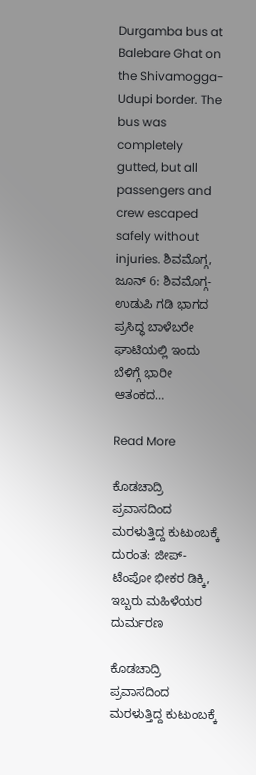Durgamba bus at Balebare Ghat on the Shivamogga-Udupi border. The bus was completely gutted, but all passengers and crew escaped safely without injuries. ಶಿವಮೊಗ್ಗ, ಜೂನ್ 6: ಶಿವಮೊಗ್ಗ-ಉಡುಪಿ ಗಡಿ ಭಾಗದ ಪ್ರಸಿದ್ಧ ಬಾಳೆಬರೇ ಘಾಟಿಯಲ್ಲಿ ಇಂದು ಬೆಳಿಗ್ಗೆ ಭಾರೀ ಆತಂಕದ…

Read More

ಕೊಡಚಾದ್ರಿ ಪ್ರವಾಸದಿಂದ ಮರಳುತ್ತಿದ್ದ ಕುಟುಂಬಕ್ಕೆ ದುರಂತ: ಜೀಪ್-ಟೆಂಪೋ ಭೀಕರ ಡಿಕ್ಕಿ, ಇಬ್ಬರು ಮಹಿಳೆಯರ ದುರ್ಮರಣ

ಕೊಡಚಾದ್ರಿ ಪ್ರವಾಸದಿಂದ ಮರಳುತ್ತಿದ್ದ ಕುಟುಂಬಕ್ಕೆ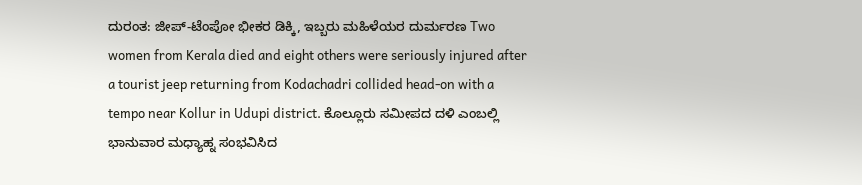ದುರಂತ: ಜೀಪ್-ಟೆಂಪೋ ಭೀಕರ ಡಿಕ್ಕಿ, ಇಬ್ಬರು ಮಹಿಳೆಯರ ದುರ್ಮರಣ Two women from Kerala died and eight others were seriously injured after a tourist jeep returning from Kodachadri collided head-on with a tempo near Kollur in Udupi district. ಕೊಲ್ಲೂರು ಸಮೀಪದ ದಳಿ ಎಂಬಲ್ಲಿ ಭಾನುವಾರ ಮಧ್ಯಾಹ್ನ ಸಂಭವಿಸಿದ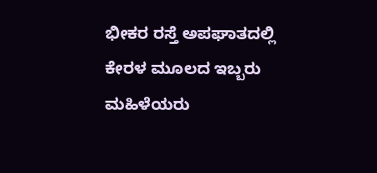ಭೀಕರ ರಸ್ತೆ ಅಪಘಾತದಲ್ಲಿ ಕೇರಳ ಮೂಲದ ಇಬ್ಬರು ಮಹಿಳೆಯರು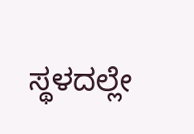ಸ್ಥಳದಲ್ಲೇ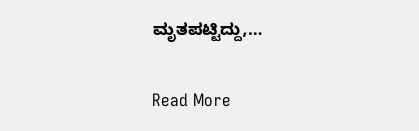ಮೃತಪಟ್ಟಿದ್ದು,…

Read More